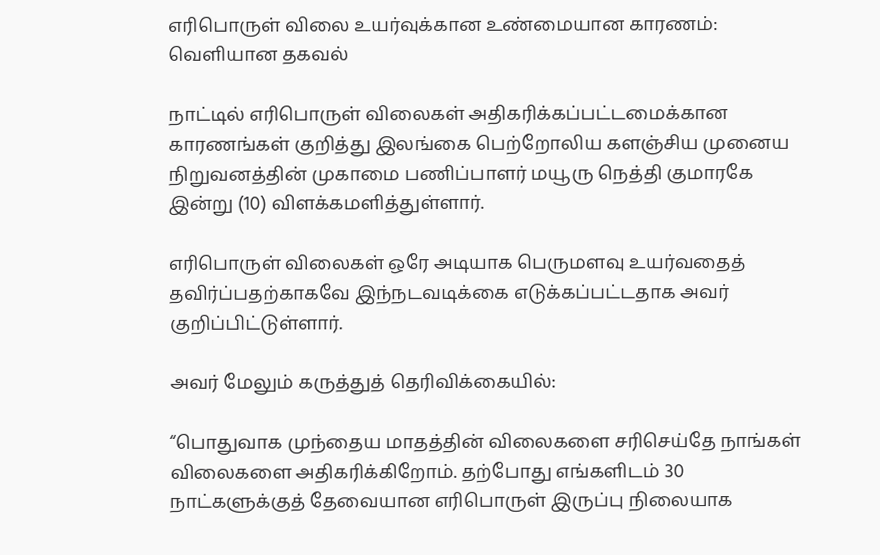எரிபொருள் விலை உயர்வுக்கான உண்மையான காரணம்: வெளியான தகவல்

நாட்டில் எரிபொருள் விலைகள் அதிகரிக்கப்பட்டமைக்கான காரணங்கள் குறித்து இலங்கை பெற்றோலிய களஞ்சிய முனைய நிறுவனத்தின் முகாமை பணிப்பாளர் மயூரு நெத்தி குமாரகே இன்று (10) விளக்கமளித்துள்ளார்.

எரிபொருள் விலைகள் ஒரே அடியாக பெருமளவு உயர்வதைத் தவிர்ப்பதற்காகவே இந்நடவடிக்கை எடுக்கப்பட்டதாக அவர் குறிப்பிட்டுள்ளார்.

அவர் மேலும் கருத்துத் தெரிவிக்கையில்:

“பொதுவாக முந்தைய மாதத்தின் விலைகளை சரிசெய்தே நாங்கள் விலைகளை அதிகரிக்கிறோம். தற்போது எங்களிடம் 30 நாட்களுக்குத் தேவையான எரிபொருள் இருப்பு நிலையாக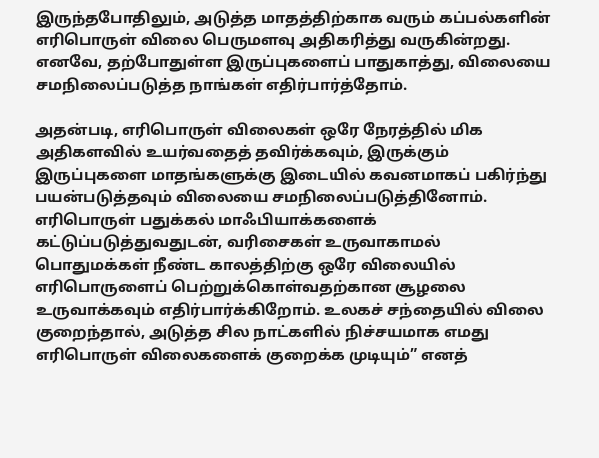இருந்தபோதிலும், அடுத்த மாதத்திற்காக வரும் கப்பல்களின் எரிபொருள் விலை பெருமளவு அதிகரித்து வருகின்றது. எனவே, தற்போதுள்ள இருப்புகளைப் பாதுகாத்து, விலையை சமநிலைப்படுத்த நாங்கள் எதிர்பார்த்தோம்.

அதன்படி, எரிபொருள் விலைகள் ஒரே நேரத்தில் மிக அதிகளவில் உயர்வதைத் தவிர்க்கவும், இருக்கும் இருப்புகளை மாதங்களுக்கு இடையில் கவனமாகப் பகிர்ந்து பயன்படுத்தவும் விலையை சமநிலைப்படுத்தினோம். எரிபொருள் பதுக்கல் மாஃபியாக்களைக் கட்டுப்படுத்துவதுடன், வரிசைகள் உருவாகாமல் பொதுமக்கள் நீண்ட காலத்திற்கு ஒரே விலையில் எரிபொருளைப் பெற்றுக்கொள்வதற்கான சூழலை உருவாக்கவும் எதிர்பார்க்கிறோம். உலகச் சந்தையில் விலை குறைந்தால், அடுத்த சில நாட்களில் நிச்சயமாக எமது எரிபொருள் விலைகளைக் குறைக்க முடியும்” எனத்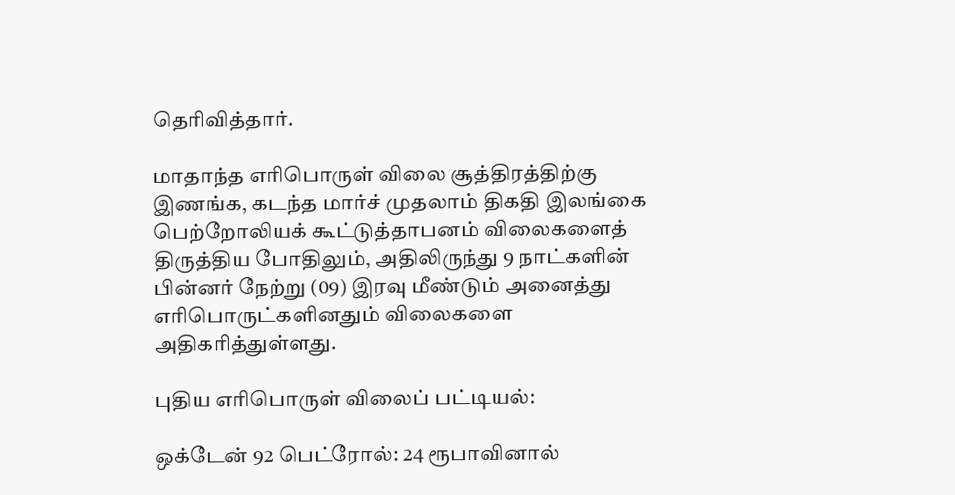தெரிவித்தார்.

மாதாந்த எரிபொருள் விலை சூத்திரத்திற்கு இணங்க, கடந்த மார்ச் முதலாம் திகதி இலங்கை பெற்றோலியக் கூட்டுத்தாபனம் விலைகளைத் திருத்திய போதிலும், அதிலிருந்து 9 நாட்களின் பின்னர் நேற்று (09) இரவு மீண்டும் அனைத்து எரிபொருட்களினதும் விலைகளை அதிகரித்துள்ளது.

புதிய எரிபொருள் விலைப் பட்டியல்:

ஒக்டேன் 92 பெட்ரோல்: 24 ரூபாவினால்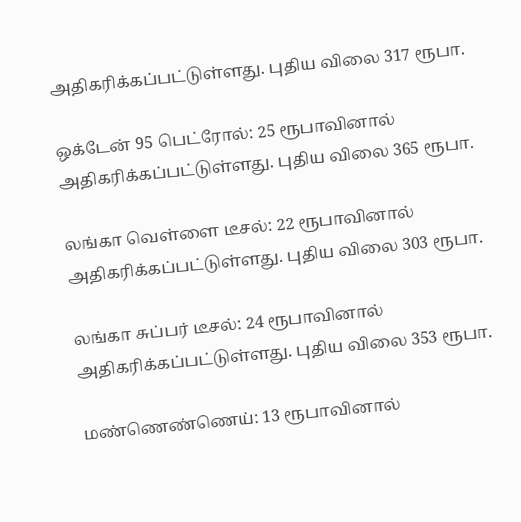அதிகரிக்கப்பட்டுள்ளது. புதிய விலை 317 ரூபா.

ஒக்டேன் 95 பெட்ரோல்: 25 ரூபாவினால் அதிகரிக்கப்பட்டுள்ளது. புதிய விலை 365 ரூபா.

லங்கா வெள்ளை டீசல்: 22 ரூபாவினால் அதிகரிக்கப்பட்டுள்ளது. புதிய விலை 303 ரூபா.

லங்கா சுப்பர் டீசல்: 24 ரூபாவினால் அதிகரிக்கப்பட்டுள்ளது. புதிய விலை 353 ரூபா.

மண்ணெண்ணெய்: 13 ரூபாவினால்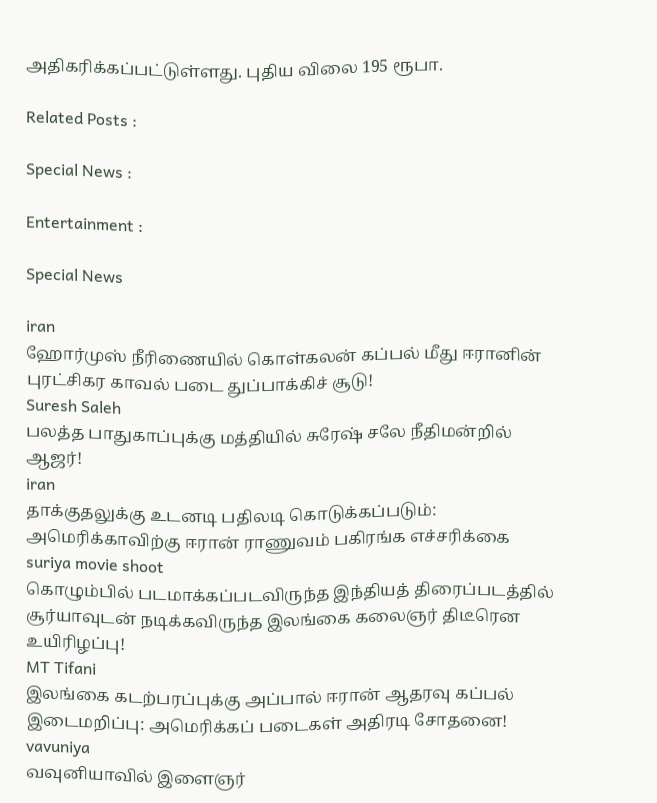அதிகரிக்கப்பட்டுள்ளது. புதிய விலை 195 ரூபா.

Related Posts :

Special News :

Entertainment :

Special News

iran
ஹோர்முஸ் நீரிணையில் கொள்கலன் கப்பல் மீது ஈரானின் புரட்சிகர காவல் படை துப்பாக்கிச் சூடு!
Suresh Saleh
பலத்த பாதுகாப்புக்கு மத்தியில் சுரேஷ் சலே நீதிமன்றில் ஆஜர்!
iran
தாக்குதலுக்கு உடனடி பதிலடி கொடுக்கப்படும்: அமெரிக்காவிற்கு ஈரான் ராணுவம் பகிரங்க எச்சரிக்கை
suriya movie shoot
கொழும்பில் படமாக்கப்படவிருந்த இந்தியத் திரைப்படத்தில் சூர்யாவுடன் நடிக்கவிருந்த இலங்கை கலைஞர் திடீரென உயிரிழப்பு!
MT Tifani
இலங்கை கடற்பரப்புக்கு அப்பால் ஈரான் ஆதரவு கப்பல் இடைமறிப்பு: அமெரிக்கப் படைகள் அதிரடி சோதனை!
vavuniya
வவுனியாவில் இளைஞர்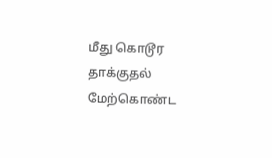மீது கொடூர தாக்குதல் மேற்கொண்ட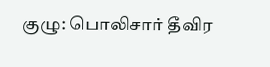குழு: பொலிசார் தீவிர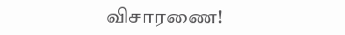விசாரணை!